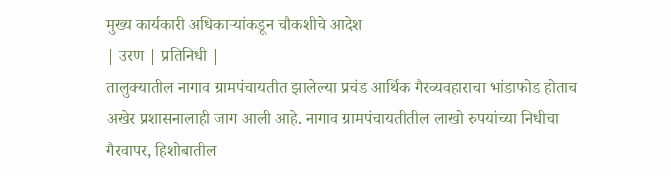मुख्य कार्यकारी अधिकाऱ्यांकडून चौकशीचे आदेश
| उरण | प्रतिनिधी |
तालुक्यातील नागाव ग्रामपंचायतीत झालेल्या प्रचंड आर्थिक गैरव्यवहाराचा भांडाफोड होताच अखेर प्रशासनालाही जाग आली आहे. नागाव ग्रामपंचायतीतील लाखो रुपयांच्या निधीचा गैरवापर, हिशोबातील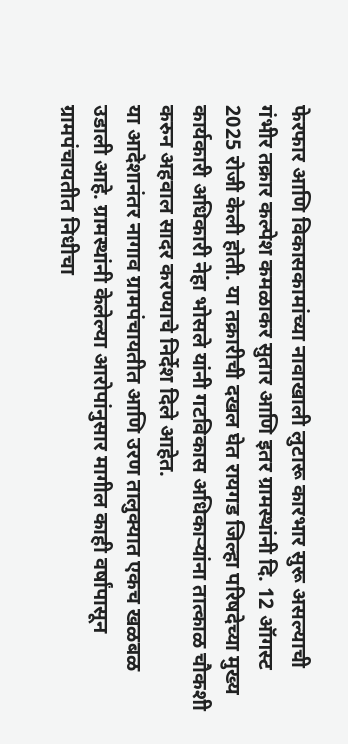फेरफार आणि विकासकामांच्या नावाखाली लुटारू कारभार सुरू असल्याची गंभीर तक्रार कल्पेश कमळाकर सुतार आणि इतर ग्रामस्थांनी दि. 12 ऑगस्ट 2025 रोजी केली होती. या तक्रारीची दखल घेत रायगड जिल्हा परिषदेच्या मुख्य कार्यकारी अधिकारी नेहा भोसले यांनी गटविकास अधिकाऱ्यांना तात्काळ चौकशी करुन अहवाल सादर करण्याचे निर्देश दिले आहेत.
या आदेशानंतर नागाव ग्रामपंचायतीत आणि उरण तालुक्यात एकच खळबळ उडाली आहे. ग्रामस्थांनी केलेल्या आरोपांनुसार मागील काही वर्षांपासून ग्रामपंचायतीत निधीचा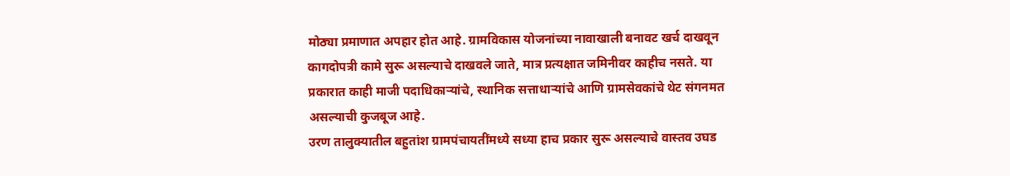मोठ्या प्रमाणात अपहार होत आहे. ग्रामविकास योजनांच्या नावाखाली बनावट खर्च दाखवून कागदोपत्री कामे सुरू असल्याचे दाखवले जाते, मात्र प्रत्यक्षात जमिनीवर काहीच नसते. या प्रकारात काही माजी पदाधिकाऱ्यांचे, स्थानिक सत्ताधाऱ्यांचे आणि ग्रामसेवकांचे थेट संगनमत असल्याची कुजबूज आहे.
उरण तालुक्यातील बहुतांश ग्रामपंचायतींमध्ये सध्या हाच प्रकार सुरू असल्याचे वास्तव उघड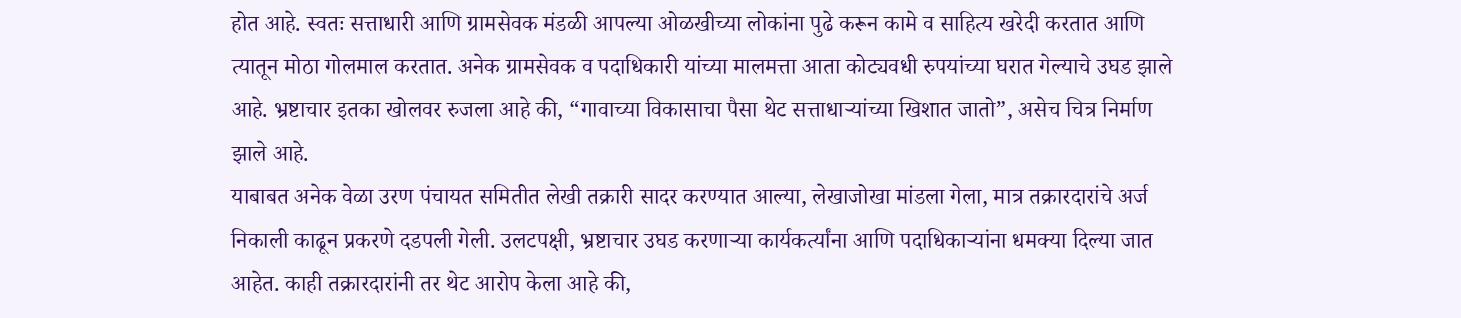होत आहे. स्वतः सत्ताधारी आणि ग्रामसेवक मंडळी आपल्या ओळखीच्या लोकांना पुढे करून कामे व साहित्य खरेदी करतात आणि त्यातून मोठा गोलमाल करतात. अनेक ग्रामसेवक व पदाधिकारी यांच्या मालमत्ता आता कोट्यवधी रुपयांच्या घरात गेल्याचे उघड झाले आहे. भ्रष्टाचार इतका खोलवर रुजला आहे की, “गावाच्या विकासाचा पैसा थेट सत्ताधाऱ्यांच्या खिशात जातो”, असेच चित्र निर्माण झाले आहे.
याबाबत अनेक वेळा उरण पंचायत समितीत लेखी तक्रारी सादर करण्यात आल्या, लेखाजोखा मांडला गेला, मात्र तक्रारदारांचे अर्ज निकाली काढून प्रकरणे दडपली गेली. उलटपक्षी, भ्रष्टाचार उघड करणाऱ्या कार्यकर्त्यांना आणि पदाधिकाऱ्यांना धमक्या दिल्या जात आहेत. काही तक्रारदारांनी तर थेट आरोप केला आहे की,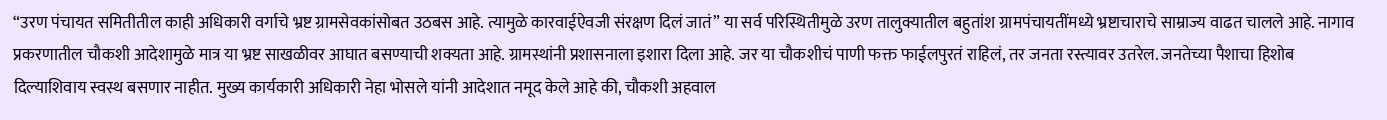“उरण पंचायत समितीतील काही अधिकारी वर्गाचे भ्रष्ट ग्रामसेवकांसोबत उठबस आहे. त्यामुळे कारवाईऐवजी संरक्षण दिलं जातं” या सर्व परिस्थितीमुळे उरण तालुक्यातील बहुतांश ग्रामपंचायतींमध्ये भ्रष्टाचाराचे साम्राज्य वाढत चालले आहे. नागाव प्रकरणातील चौकशी आदेशामुळे मात्र या भ्रष्ट साखळीवर आघात बसण्याची शक्यता आहे. ग्रामस्थांनी प्रशासनाला इशारा दिला आहे. जर या चौकशीचं पाणी फक्त फाईलपुरतं राहिलं, तर जनता रस्त्यावर उतरेल. जनतेच्या पैशाचा हिशोब दिल्याशिवाय स्वस्थ बसणार नाहीत. मुख्य कार्यकारी अधिकारी नेहा भोसले यांनी आदेशात नमूद केले आहे की, चौकशी अहवाल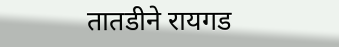तातडीने रायगड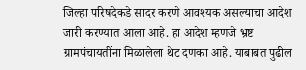जिल्हा परिषदेकडे सादर करणे आवश्यक असल्याचा आदेश जारी करण्यात आला आहे. हा आदेश म्हणजे भ्रष्ट ग्रामपंचायतींना मिळालेला थेट दणका आहे. याबाबत पुढील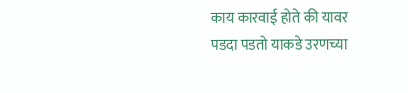काय कारवाई होते की यावर पडदा पडतो याकडे उरणच्या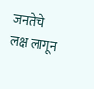जनतेचे लक्ष लागून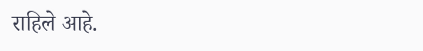राहिले आहे.